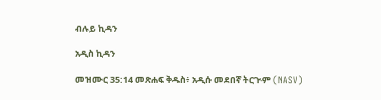ብሉይ ኪዳን

አዲስ ኪዳን

መዝሙር 35:14 መጽሐፍ ቅዱስ፥ አዲሱ መደበኛ ትርጒም (NASV)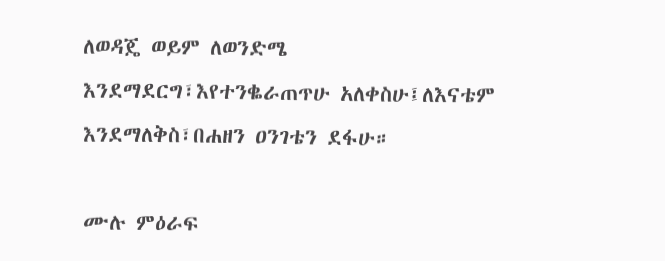ለወዳጄ ወይም ለወንድሜ እንደማደርግ፣እየተንቈራጠጥሁ አለቀስሁ፤ለእናቴም እንደማለቅስ፣በሐዘን ዐንገቴን ደፋሁ።

ሙሉ ምዕራፍ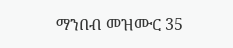ማንበብ መዝሙር 35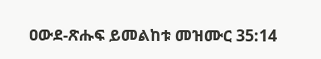ዐውደ-ጽሑፍ ይመልከቱ መዝሙር 35:14